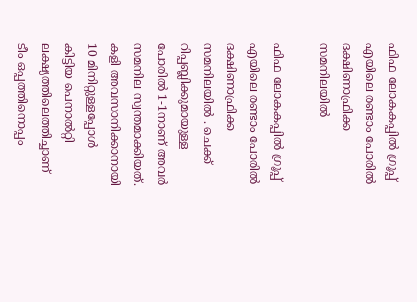ഫിഫ ലോകകപ്പിൽ ഗ്രൂപ്പ് എയിലെ രണ്ടാം പോരിൽ ദക്ഷിണാഫ്രിക്ക സമനിലയിൽ

ഫിഫ ലോകകപ്പിൽ ഗ്രൂപ്പ് എയിലെ രണ്ടാം പോരിൽ ദക്ഷിണാഫ്രിക്ക സമനിലയിൽ . ചെക്ക് റിപ്പബ്ലിക്കുമായുള്ള പോരിൽ 1-1നാണ് അവർ സമനില സ്വന്തമാക്കിയത്. കളി അവസാനിക്കാനായി 10 മിനിറ്റുള്ളപ്പോൾ കിട്ടിയ പെനാൽറ്റി ലക്ഷ്യത്തിലെത്തിച്ചാണ് ടീം ഒപ്പത്തിനൊപ്പം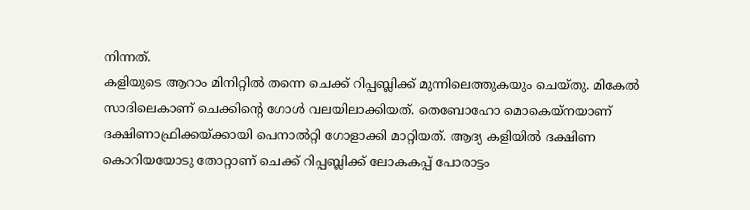നിന്നത്.
കളിയുടെ ആറാം മിനിറ്റിൽ തന്നെ ചെക്ക് റിപ്പബ്ലിക്ക് മുന്നിലെത്തുകയും ചെയ്തു. മികേൽ സാദിലെകാണ് ചെക്കിന്റെ ഗോൾ വലയിലാക്കിയത്. തെബോഹോ മൊകെയ്നയാണ് ദക്ഷിണാഫ്രിക്കയ്ക്കായി പെനാൽറ്റി ഗോളാക്കി മാറ്റിയത്. ആദ്യ കളിയിൽ ദക്ഷിണ കൊറിയയോടു തോറ്റാണ് ചെക്ക് റിപ്പബ്ലിക്ക് ലോകകപ്പ് പോരാട്ടം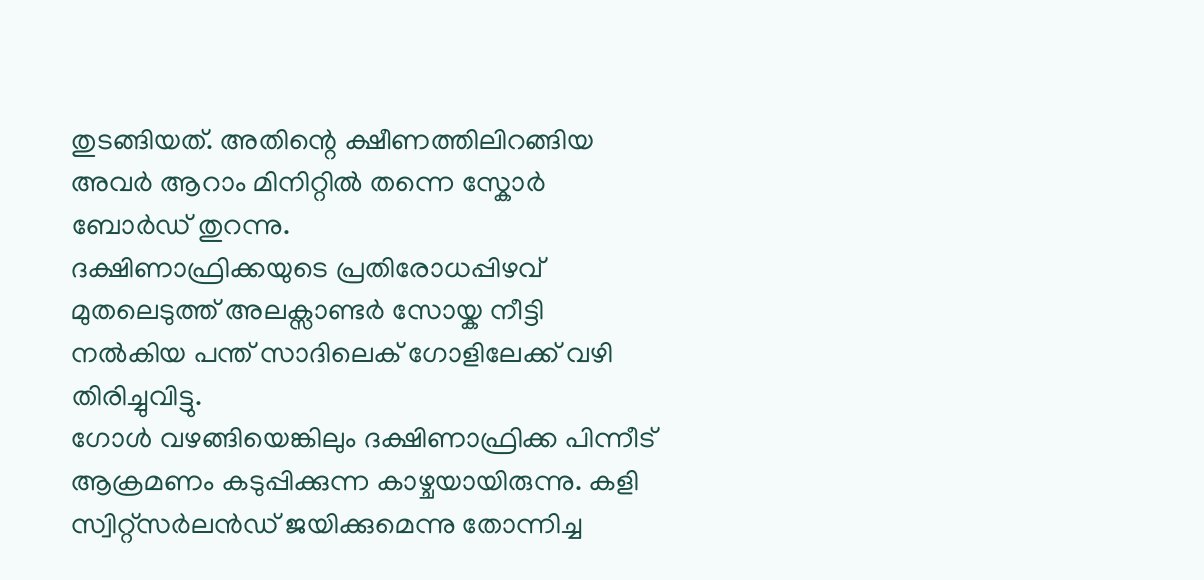തുടങ്ങിയത്. അതിന്റെ ക്ഷീണത്തിലിറങ്ങിയ അവർ ആറാം മിനിറ്റിൽ തന്നെ സ്കോർ ബോർഡ് തുറന്നു.
ദക്ഷിണാഫ്രിക്കയുടെ പ്രതിരോധപ്പിഴവ് മുതലെടുത്ത് അലക്സാണ്ടർ സോയ്ക നീട്ടി നൽകിയ പന്ത് സാദിലെക് ഗോളിലേക്ക് വഴി തിരിച്ചുവിട്ടു.
ഗോൾ വഴങ്ങിയെങ്കിലും ദക്ഷിണാഫ്രിക്ക പിന്നീട് ആക്രമണം കടുപ്പിക്കുന്ന കാഴ്ചയായിരുന്നു. കളി സ്വിറ്റ്സർലൻഡ് ജയിക്കുമെന്നു തോന്നിച്ച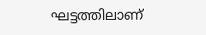ഘട്ടത്തിലാണ്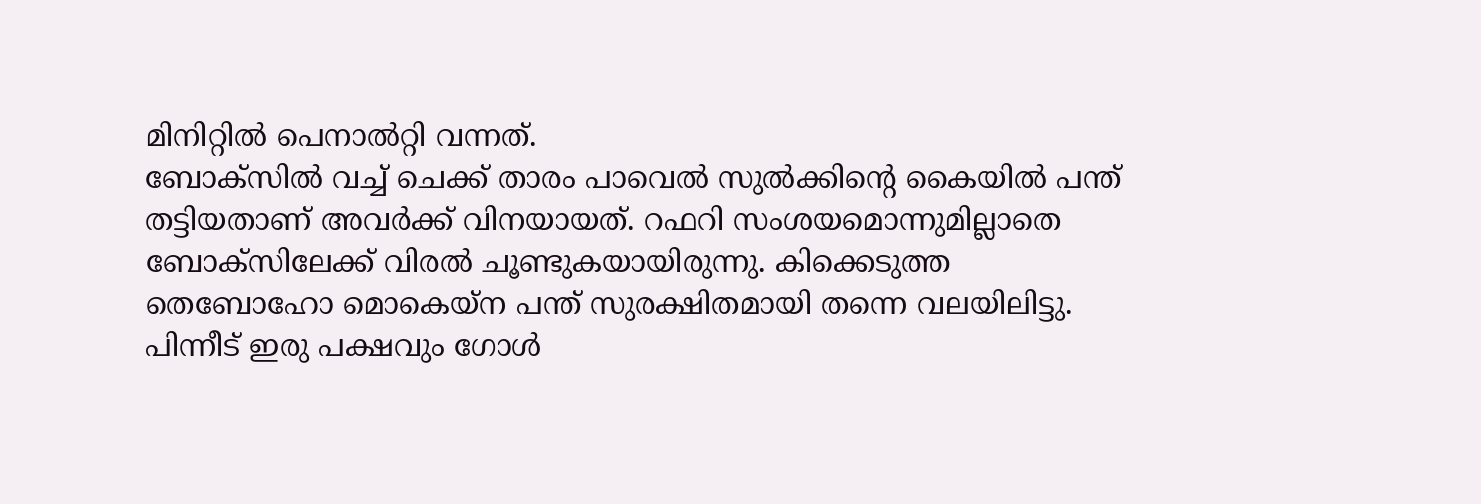മിനിറ്റിൽ പെനാൽറ്റി വന്നത്.
ബോക്സിൽ വച്ച് ചെക്ക് താരം പാവെൽ സുൽക്കിന്റെ കൈയിൽ പന്ത് തട്ടിയതാണ് അവർക്ക് വിനയായത്. റഫറി സംശയമൊന്നുമില്ലാതെ ബോക്സിലേക്ക് വിരൽ ചൂണ്ടുകയായിരുന്നു. കിക്കെടുത്ത തെബോഹോ മൊകെയ്ന പന്ത് സുരക്ഷിതമായി തന്നെ വലയിലിട്ടു. പിന്നീട് ഇരു പക്ഷവും ഗോൾ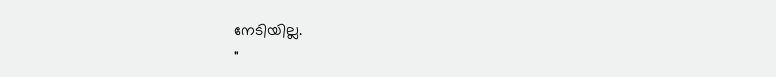നേടിയില്ല.
"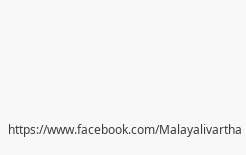https://www.facebook.com/Malayalivartha